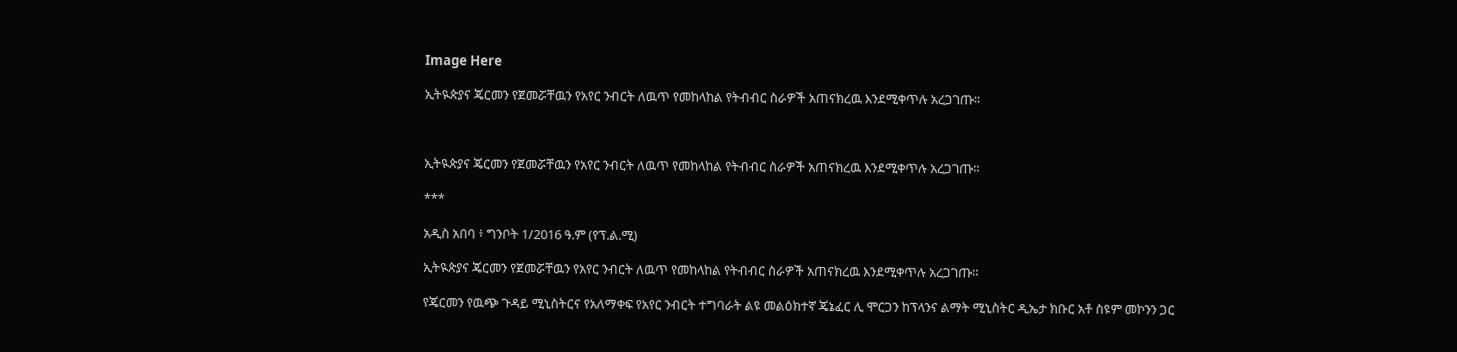Image Here

ኢትዪጵያና ጄርመን የጀመሯቸዉን የአየር ንብርት ለዉጥ የመከላከል የትብብር ስራዎች አጠናክረዉ እንደሚቀጥሉ አረጋገጡ።



ኢትዪጵያና ጄርመን የጀመሯቸዉን የአየር ንብርት ለዉጥ የመከላከል የትብብር ስራዎች አጠናክረዉ እንደሚቀጥሉ አረጋገጡ።

***

አዲስ አበባ ፥ ግንቦት 1/2016 ዓ.ም (የፕ.ል.ሚ)

ኢትዪጵያና ጄርመን የጀመሯቸዉን የአየር ንብርት ለዉጥ የመከላከል የትብብር ስራዎች አጠናክረዉ እንደሚቀጥሉ አረጋገጡ።

የጄርመን የዉጭ ጉዳይ ሚኒስትርና የአለማቀፍ የአየር ንብርት ተግባራት ልዩ መልዕክተኛ ጄኔፈር ሊ ሞርጋን ከፕላንና ልማት ሚኒስትር ዲኤታ ክቡር አቶ ስዩም መኮንን ጋር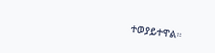ተወያይተዋል።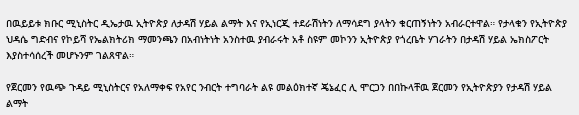በዉይይቱ ክቡር ሚኒስትር ዲኤታዉ ኢትዮጵያ ለታዳሽ ሃይል ልማት እና የኢነርጂ ተደራሽነትን ለማሳደግ ያላትን ቁርጠኝነትን አብራርተዋል። የታላቁን የኢትዮጵያ ህዳሴ ግድብና የኮይሻ የኤልክትሪክ ማመንጫን በአብነትነት አንስተዉ ያብራሩት አቶ ስዩም መኮንን ኢትዮጵያ የጎረቤት ሃገራትን በታዳሽ ሃይል ኤክስፖርት እያስተሳሰረች መሆኑንም ገልጸዋል።

የጀርመን የዉጭ ጉዳይ ሚኒስትርና የአለማቀፍ የአየር ንብርት ተግባራት ልዩ መልዕክተኛ ጄኔፈር ሊ ሞርጋን በበኩላቸዉ ጀርመን የኢትዮጵያን የታዳሽ ሃይል ልማት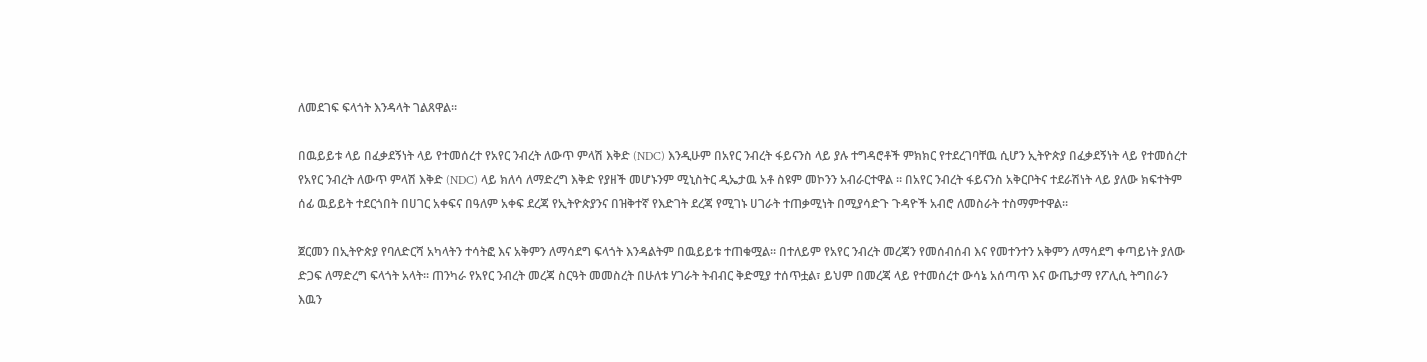ለመደገፍ ፍላጎት እንዳላት ገልጸዋል።

በዉይይቱ ላይ በፈቃደኝነት ላይ የተመሰረተ የአየር ንብረት ለውጥ ምላሽ እቅድ (NDC) እንዲሁም በአየር ንብረት ፋይናንስ ላይ ያሉ ተግዳሮቶች ምክክር የተደረገባቸዉ ሲሆን ኢትዮጵያ በፈቃደኝነት ላይ የተመሰረተ የአየር ንብረት ለውጥ ምላሽ እቅድ (NDC) ላይ ክለሳ ለማድረግ እቅድ የያዘች መሆኑንም ሚኒስትር ዲኤታዉ አቶ ስዩም መኮንን አብራርተዋል ። በአየር ንብረት ፋይናንስ አቅርቦትና ተደራሽነት ላይ ያለው ክፍተትም ሰፊ ዉይይት ተደርጎበት በሀገር አቀፍና በዓለም አቀፍ ደረጃ የኢትዮጵያንና በዝቅተኛ የእድገት ደረጃ የሚገኑ ሀገራት ተጠቃሚነት በሚያሳድጉ ጉዳዮች አብሮ ለመስራት ተስማምተዋል።

ጀርመን በኢትዮጵያ የባለድርሻ አካላትን ተሳትፎ እና አቅምን ለማሳደግ ፍላጎት እንዳልትም በዉይይቱ ተጠቁሟል። በተለይም የአየር ንብረት መረጃን የመሰብሰብ እና የመተንተን አቅምን ለማሳደግ ቀጣይነት ያለው ድጋፍ ለማድረግ ፍላጎት አላት። ጠንካራ የአየር ንብረት መረጃ ስርዓት መመስረት በሁለቱ ሃገራት ትብብር ቅድሚያ ተሰጥቷል፣ ይህም በመረጃ ላይ የተመሰረተ ውሳኔ አሰጣጥ እና ውጤታማ የፖሊሲ ትግበራን እዉን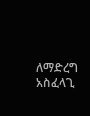ለማድረግ አስፈላጊ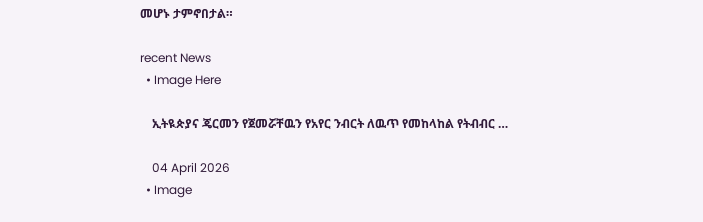መሆኑ ታምኖበታል።

recent News
  • Image Here

    ኢትዪጵያና ጄርመን የጀመሯቸዉን የአየር ንብርት ለዉጥ የመከላከል የትብብር …

    04 April 2026
  • Image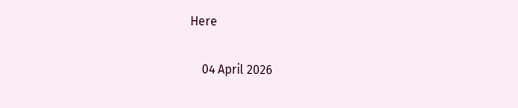Here

    04 April 2026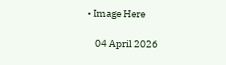• Image Here

    04 April 2026